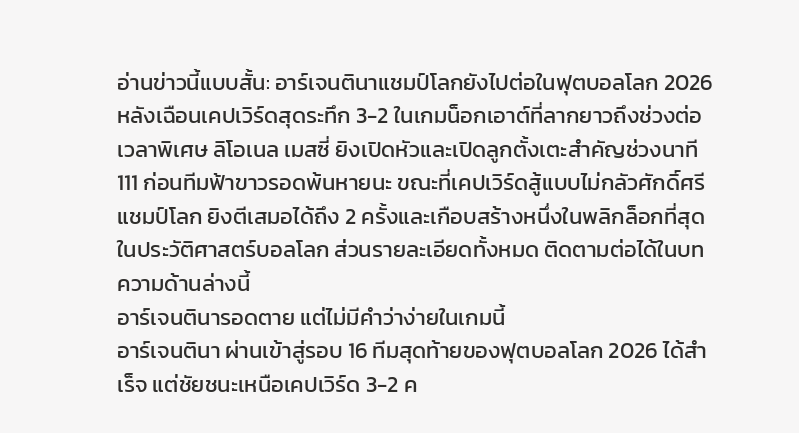อ่านข่าวนี้แบบสั้น: อาร์เจนตินาแชมป์โลกยังไปต่อในฟุตบอลโลก 2026 หลังเฉือนเคปเวิร์ดสุดระทึก 3-2 ในเกมน็อกเอาต์ที่ลากยาวถึงช่วงต่อเวลาพิเศษ ลิโอเนล เมสซี่ ยิงเปิดหัวและเปิดลูกตั้งเตะสำคัญช่วงนาที 111 ก่อนทีมฟ้าขาวรอดพ้นหายนะ ขณะที่เคปเวิร์ดสู้แบบไม่กลัวศักดิ์ศรีแชมป์โลก ยิงตีเสมอได้ถึง 2 ครั้งและเกือบสร้างหนึ่งในพลิกล็อกที่สุดในประวัติศาสตร์บอลโลก ส่วนรายละเอียดทั้งหมด ติดตามต่อได้ในบทความด้านล่างนี้
อาร์เจนตินารอดตาย แต่ไม่มีคำว่าง่ายในเกมนี้
อาร์เจนตินา ผ่านเข้าสู่รอบ 16 ทีมสุดท้ายของฟุตบอลโลก 2026 ได้สำเร็จ แต่ชัยชนะเหนือเคปเวิร์ด 3-2 ค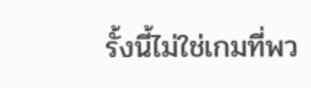รั้งนี้ไม่ใช่เกมที่พว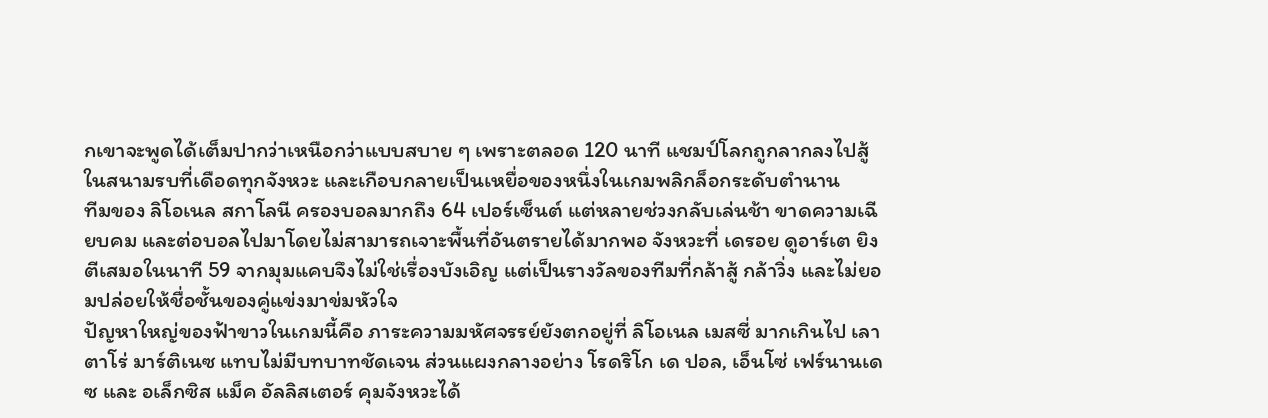กเขาจะพูดได้เต็มปากว่าเหนือกว่าแบบสบาย ๆ เพราะตลอด 120 นาที แชมป์โลกถูกลากลงไปสู้ในสนามรบที่เดือดทุกจังหวะ และเกือบกลายเป็นเหยื่อของหนึ่งในเกมพลิกล็อกระดับตำนาน
ทีมของ ลิโอเนล สกาโลนี ครองบอลมากถึง 64 เปอร์เซ็นต์ แต่หลายช่วงกลับเล่นช้า ขาดความเฉียบคม และต่อบอลไปมาโดยไม่สามารถเจาะพื้นที่อันตรายได้มากพอ จังหวะที่ เดรอย ดูอาร์เต ยิงตีเสมอในนาที 59 จากมุมแคบจึงไม่ใช่เรื่องบังเอิญ แต่เป็นรางวัลของทีมที่กล้าสู้ กล้าวิ่ง และไม่ยอมปล่อยให้ชื่อชั้นของคู่แข่งมาข่มหัวใจ
ปัญหาใหญ่ของฟ้าขาวในเกมนี้คือ ภาระความมหัศจรรย์ยังตกอยู่ที่ ลิโอเนล เมสซี่ มากเกินไป เลาตาโร่ มาร์ติเนซ แทบไม่มีบทบาทชัดเจน ส่วนแผงกลางอย่าง โรดริโก เด ปอล, เอ็นโซ่ เฟร์นานเดซ และ อเล็กซิส แม็ค อัลลิสเตอร์ คุมจังหวะได้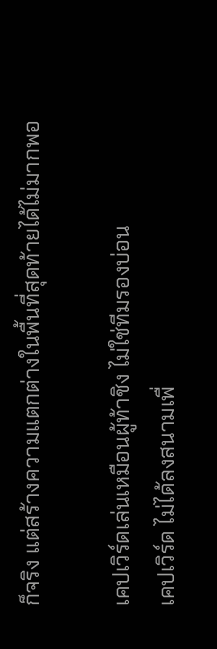ก็จริง แต่สร้างความแตกต่างในพื้นที่สุดท้ายได้ไม่มากพอ

เคปเวิร์ดเล่นเหมือนผู้ท้าชิง ไม่ใช่ทีมรองบ่อน
เคปเวิร์ด ไม่ได้ลงสนามเพื่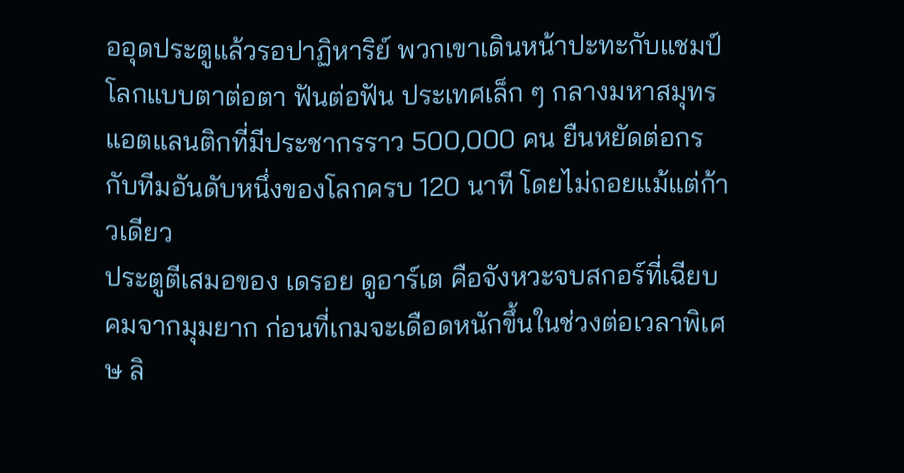ออุดประตูแล้วรอปาฏิหาริย์ พวกเขาเดินหน้าปะทะกับแชมป์โลกแบบตาต่อตา ฟันต่อฟัน ประเทศเล็ก ๆ กลางมหาสมุทรแอตแลนติกที่มีประชากรราว 500,000 คน ยืนหยัดต่อกรกับทีมอันดับหนึ่งของโลกครบ 120 นาที โดยไม่ถอยแม้แต่ก้าวเดียว
ประตูตีเสมอของ เดรอย ดูอาร์เต คือจังหวะจบสกอร์ที่เฉียบคมจากมุมยาก ก่อนที่เกมจะเดือดหนักขึ้นในช่วงต่อเวลาพิเศษ ลิ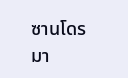ซานโดร มา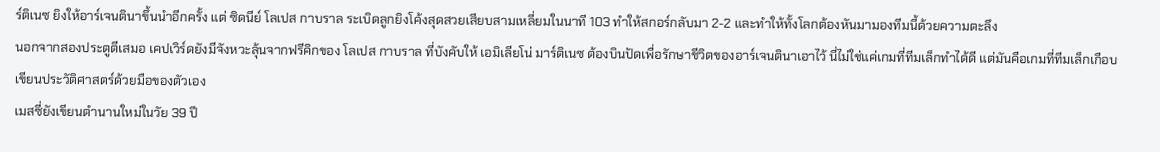ร์ติเนซ ยิงให้อาร์เจนตินาขึ้นนำอีกครั้ง แต่ ซิดนีย์ โลเปส กาบราล ระเบิดลูกยิงโค้งสุดสวยเสียบสามเหลี่ยมในนาที 103 ทำให้สกอร์กลับมา 2-2 และทำให้ทั้งโลกต้องหันมามองทีมนี้ด้วยความตะลึง
นอกจากสองประตูตีเสมอ เคปเวิร์ดยังมีจังหวะลุ้นจากฟรีคิกของ โลเปส กาบราล ที่บังคับให้ เอมิเลียโน่ มาร์ติเนซ ต้องบินปัดเพื่อรักษาชีวิตของอาร์เจนตินาเอาไว้ นี่ไม่ใช่แค่เกมที่ทีมเล็กทำได้ดี แต่มันคือเกมที่ทีมเล็กเกือบเขียนประวัติศาสตร์ด้วยมือของตัวเอง
เมสซี่ยังเขียนตำนานใหม่ในวัย 39 ปี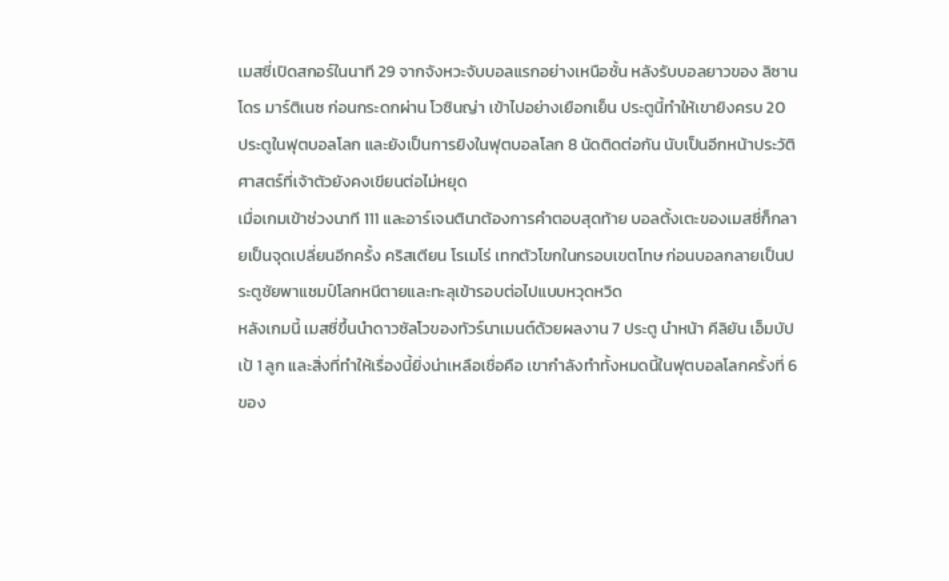เมสซี่เปิดสกอร์ในนาที 29 จากจังหวะจับบอลแรกอย่างเหนือชั้น หลังรับบอลยาวของ ลิซานโดร มาร์ติเนซ ก่อนกระดกผ่าน โวซินญ่า เข้าไปอย่างเยือกเย็น ประตูนี้ทำให้เขายิงครบ 20 ประตูในฟุตบอลโลก และยังเป็นการยิงในฟุตบอลโลก 8 นัดติดต่อกัน นับเป็นอีกหน้าประวัติศาสตร์ที่เจ้าตัวยังคงเขียนต่อไม่หยุด
เมื่อเกมเข้าช่วงนาที 111 และอาร์เจนตินาต้องการคำตอบสุดท้าย บอลตั้งเตะของเมสซี่ก็กลายเป็นจุดเปลี่ยนอีกครั้ง คริสเตียน โรเมโร่ เทกตัวโขกในกรอบเขตโทษ ก่อนบอลกลายเป็นประตูชัยพาแชมป์โลกหนีตายและทะลุเข้ารอบต่อไปแบบหวุดหวิด
หลังเกมนี้ เมสซี่ขึ้นนำดาวซัลโวของทัวร์นาเมนต์ด้วยผลงาน 7 ประตู นำหน้า คีลิยัน เอ็มบัปเป้ 1 ลูก และสิ่งที่ทำให้เรื่องนี้ยิ่งน่าเหลือเชื่อคือ เขากำลังทำทั้งหมดนี้ในฟุตบอลโลกครั้งที่ 6 ของ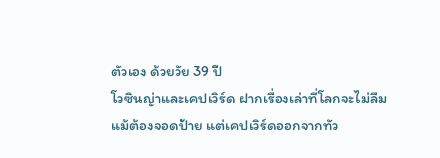ตัวเอง ด้วยวัย 39 ปี
โวซินญ่าและเคปเวิร์ด ฝากเรื่องเล่าที่โลกจะไม่ลืม
แม้ต้องจอดป้าย แต่เคปเวิร์ดออกจากทัว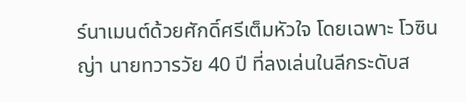ร์นาเมนต์ด้วยศักดิ์ศรีเต็มหัวใจ โดยเฉพาะ โวซินญ่า นายทวารวัย 40 ปี ที่ลงเล่นในลีกระดับส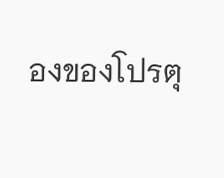องของโปรตุ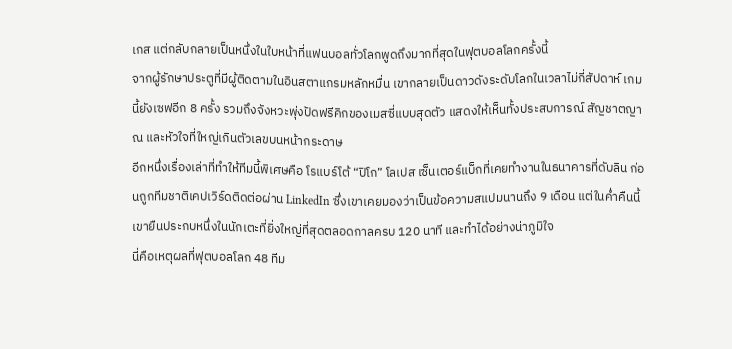เกส แต่กลับกลายเป็นหนึ่งในใบหน้าที่แฟนบอลทั่วโลกพูดถึงมากที่สุดในฟุตบอลโลกครั้งนี้
จากผู้รักษาประตูที่มีผู้ติดตามในอินสตาแกรมหลักหมื่น เขากลายเป็นดาวดังระดับโลกในเวลาไม่กี่สัปดาห์ เกมนี้ยังเซฟอีก 8 ครั้ง รวมถึงจังหวะพุ่งปัดฟรีคิกของเมสซี่แบบสุดตัว แสดงให้เห็นทั้งประสบการณ์ สัญชาตญาณ และหัวใจที่ใหญ่เกินตัวเลขบนหน้ากระดาษ
อีกหนึ่งเรื่องเล่าที่ทำให้ทีมนี้พิเศษคือ โรแบร์โต้ “ปิโก” โลเปส เซ็นเตอร์แบ็กที่เคยทำงานในธนาคารที่ดับลิน ก่อนถูกทีมชาติเคปเวิร์ดติดต่อผ่าน LinkedIn ซึ่งเขาเคยมองว่าเป็นข้อความสแปมนานถึง 9 เดือน แต่ในค่ำคืนนี้ เขายืนประกบหนึ่งในนักเตะที่ยิ่งใหญ่ที่สุดตลอดกาลครบ 120 นาที และทำได้อย่างน่าภูมิใจ
นี่คือเหตุผลที่ฟุตบอลโลก 48 ทีม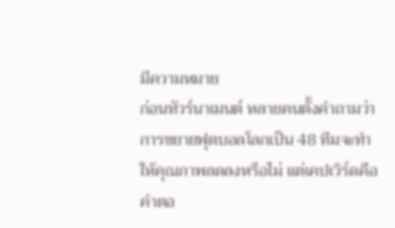มีความหมาย
ก่อนทัวร์นาเมนต์ หลายคนตั้งคำถามว่าการขยายฟุตบอลโลกเป็น 48 ทีมจะทำให้คุณภาพลดลงหรือไม่ แต่เคปเวิร์ดคือคำตอ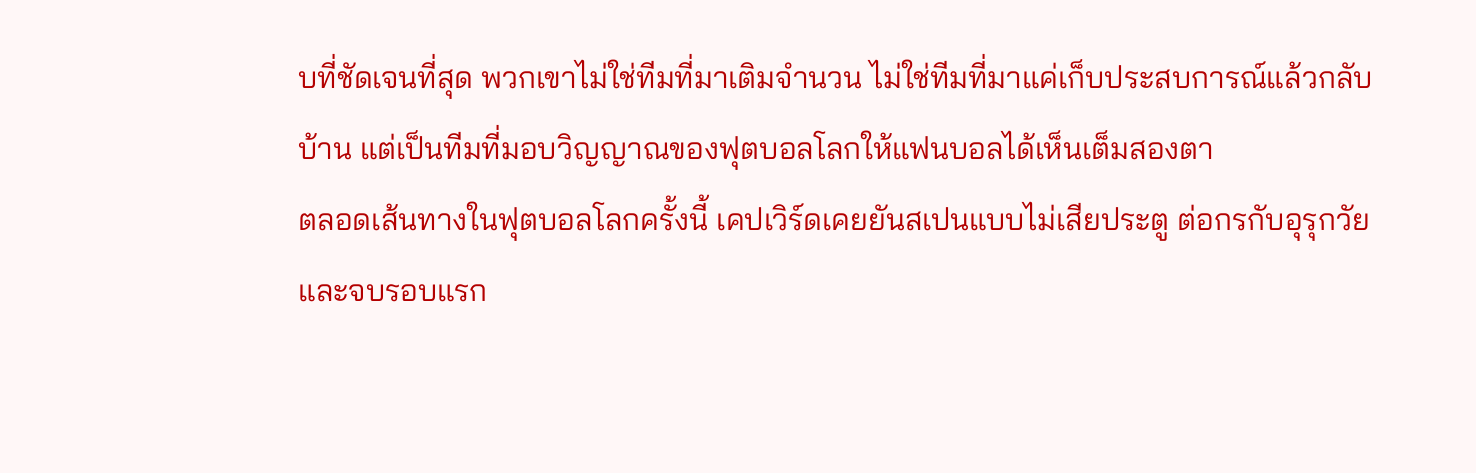บที่ชัดเจนที่สุด พวกเขาไม่ใช่ทีมที่มาเติมจำนวน ไม่ใช่ทีมที่มาแค่เก็บประสบการณ์แล้วกลับบ้าน แต่เป็นทีมที่มอบวิญญาณของฟุตบอลโลกให้แฟนบอลได้เห็นเต็มสองตา
ตลอดเส้นทางในฟุตบอลโลกครั้งนี้ เคปเวิร์ดเคยยันสเปนแบบไม่เสียประตู ต่อกรกับอุรุกวัย และจบรอบแรก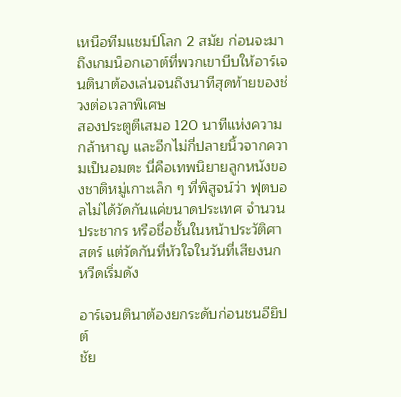เหนือทีมแชมป์โลก 2 สมัย ก่อนจะมาถึงเกมน็อกเอาต์ที่พวกเขาบีบให้อาร์เจนตินาต้องเล่นจนถึงนาทีสุดท้ายของช่วงต่อเวลาพิเศษ
สองประตูตีเสมอ 120 นาทีแห่งความกล้าหาญ และอีกไม่กี่ปลายนิ้วจากความเป็นอมตะ นี่คือเทพนิยายลูกหนังของชาติหมู่เกาะเล็ก ๆ ที่พิสูจน์ว่า ฟุตบอลไม่ได้วัดกันแค่ขนาดประเทศ จำนวนประชากร หรือชื่อชั้นในหน้าประวัติศาสตร์ แต่วัดกันที่หัวใจในวันที่เสียงนกหวีดเริ่มดัง

อาร์เจนตินาต้องยกระดับก่อนชนอียิปต์
ชัย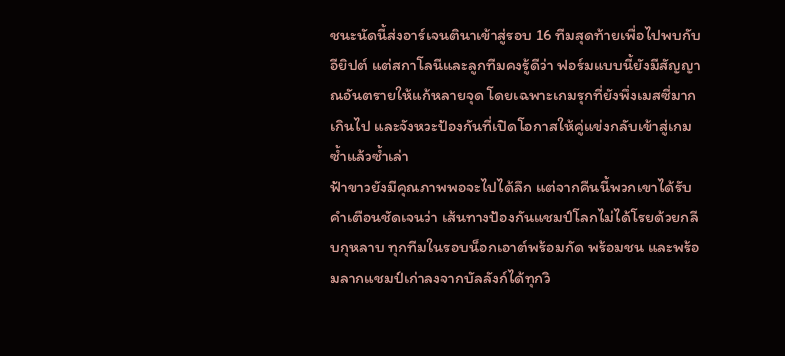ชนะนัดนี้ส่งอาร์เจนตินาเข้าสู่รอบ 16 ทีมสุดท้ายเพื่อไปพบกับอียิปต์ แต่สกาโลนีและลูกทีมคงรู้ดีว่า ฟอร์มแบบนี้ยังมีสัญญาณอันตรายให้แก้หลายจุด โดยเฉพาะเกมรุกที่ยังพึ่งเมสซี่มากเกินไป และจังหวะป้องกันที่เปิดโอกาสให้คู่แข่งกลับเข้าสู่เกมซ้ำแล้วซ้ำเล่า
ฟ้าขาวยังมีคุณภาพพอจะไปได้ลึก แต่จากคืนนี้พวกเขาได้รับคำเตือนชัดเจนว่า เส้นทางป้องกันแชมป์โลกไม่ได้โรยด้วยกลีบกุหลาบ ทุกทีมในรอบน็อกเอาต์พร้อมกัด พร้อมชน และพร้อมลากแชมป์เก่าลงจากบัลลังก์ได้ทุกวิ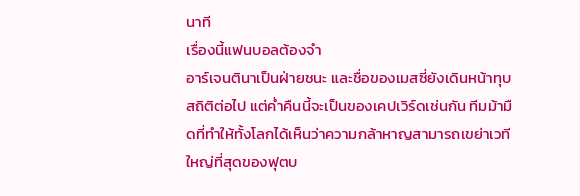นาที
เรื่องนี้แฟนบอลต้องจำ
อาร์เจนตินาเป็นฝ่ายชนะ และชื่อของเมสซี่ยังเดินหน้าทุบสถิติต่อไป แต่ค่ำคืนนี้จะเป็นของเคปเวิร์ดเช่นกัน ทีมม้ามืดที่ทำให้ทั้งโลกได้เห็นว่าความกล้าหาญสามารถเขย่าเวทีใหญ่ที่สุดของฟุตบ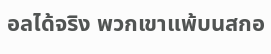อลได้จริง พวกเขาแพ้บนสกอ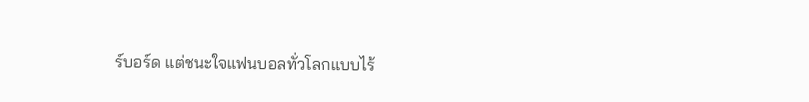ร์บอร์ด แต่ชนะใจแฟนบอลทั่วโลกแบบไร้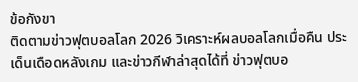ข้อกังขา
ติดตามข่าวฟุตบอลโลก 2026 วิเคราะห์ผลบอลโลกเมื่อคืน ประเด็นเดือดหลังเกม และข่าวกีฬาล่าสุดได้ที่ ข่าวฟุตบอ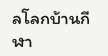ลโลกบ้านกีฬา